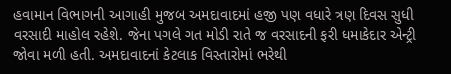હવામાન વિભાગની આગાહી મુજબ અમદાવાદમાં હજી પણ વધારે ત્રણ દિવસ સુધી વરસાદી માહોલ રહેશે. જેના પગલે ગત મોડી રાતે જ વરસાદની ફરી ધમાકેદાર એન્ટ્રી જોવા મળી હતી. અમદાવાદનાં કેટલાક વિસ્તારોમાં ભરેથી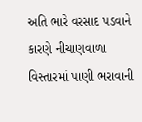અતિ ભારે વરસાદ પડવાને કારણે નીચાણવાળા વિસ્તારમાં પાણી ભરાવાની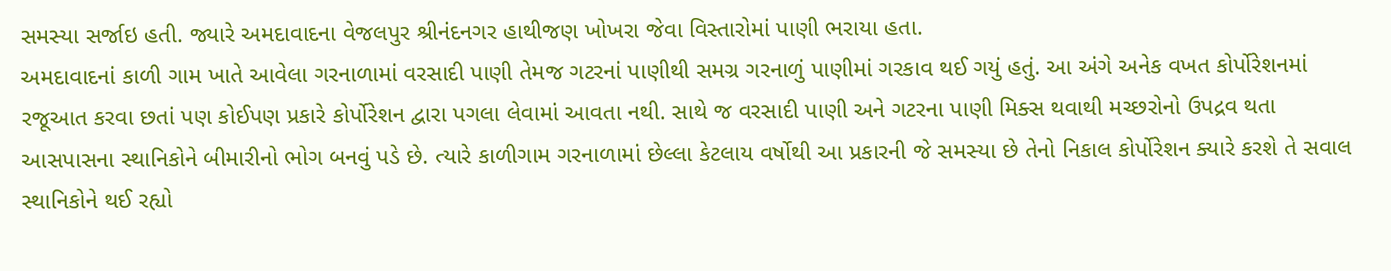સમસ્યા સર્જાઇ હતી. જ્યારે અમદાવાદના વેજલપુર શ્રીનંદનગર હાથીજણ ખોખરા જેવા વિસ્તારોમાં પાણી ભરાયા હતા.
અમદાવાદનાં કાળી ગામ ખાતે આવેલા ગરનાળામાં વરસાદી પાણી તેમજ ગટરનાં પાણીથી સમગ્ર ગરનાળું પાણીમાં ગરકાવ થઈ ગયું હતું. આ અંગે અનેક વખત કોર્પોરેશનમાં રજૂઆત કરવા છતાં પણ કોઈપણ પ્રકારે કોર્પોરેશન દ્વારા પગલા લેવામાં આવતા નથી. સાથે જ વરસાદી પાણી અને ગટરના પાણી મિક્સ થવાથી મચ્છરોનો ઉપદ્રવ થતા આસપાસના સ્થાનિકોને બીમારીનો ભોગ બનવું પડે છે. ત્યારે કાળીગામ ગરનાળામાં છેલ્લા કેટલાય વર્ષોથી આ પ્રકારની જે સમસ્યા છે તેનો નિકાલ કોર્પોરેશન ક્યારે કરશે તે સવાલ સ્થાનિકોને થઈ રહ્યો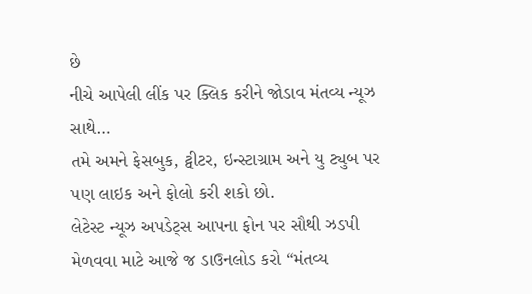છે
નીચે આપેલી લીંક પર ક્લિક કરીને જોડાવ મંતવ્ય ન્યૂઝ સાથે…
તમે અમને ફેસબુક, ટ્વીટર, ઇન્સ્ટાગ્રામ અને યુ ટ્યુબ પર પણ લાઇક અને ફોલો કરી શકો છો.
લેટેસ્ટ ન્યૂઝ અપડેટ્સ આપના ફોન પર સૌથી ઝડપી મેળવવા માટે આજે જ ડાઉનલોડ કરો “મંતવ્ય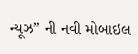ન્યૂઝ” ની નવી મોબાઇલ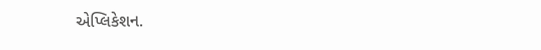એપ્લિકેશન.